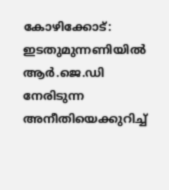കോഴിക്കോട്: ഇടതുമുന്നണിയിൽ ആർ.ജെ.ഡി നേരിടുന്ന അനീതിയെക്കുറിച്ച്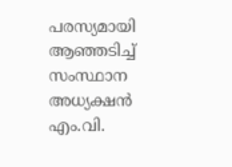പരസ്യമായി ആഞ്ഞടിച്ച് സംസ്ഥാന അധ്യക്ഷൻ എം.വി.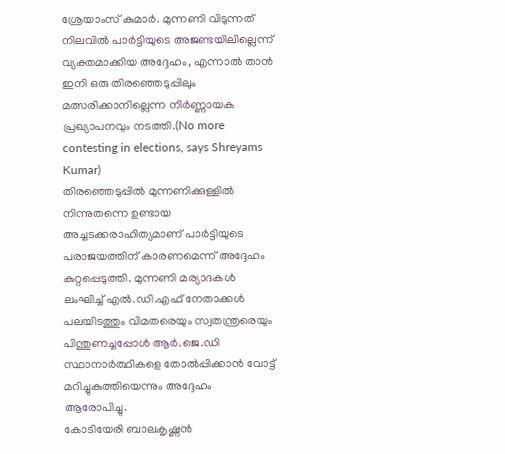ശ്രേയാംസ് കുമാർ. മുന്നണി വിടുന്നത് നിലവിൽ പാർട്ടിയുടെ അജണ്ടയിലില്ലെന്ന് വ്യക്തമാക്കിയ അദ്ദേഹം, എന്നാൽ താൻ ഇനി ഒരു തിരഞ്ഞെടുപ്പിലും മത്സരിക്കാനില്ലെന്ന നിർണ്ണായക പ്രഖ്യാപനവും നടത്തി.(No more contesting in elections, says Shreyams Kumar)
തിരഞ്ഞെടുപ്പിൽ മുന്നണിക്കുള്ളിൽ നിന്നുതന്നെ ഉണ്ടായ അച്ചടക്കരാഹിത്യമാണ് പാർട്ടിയുടെ പരാജയത്തിന് കാരണമെന്ന് അദ്ദേഹം കുറ്റപ്പെടുത്തി. മുന്നണി മര്യാദകൾ ലംഘിച്ച് എൽ.ഡി.എഫ് നേതാക്കൾ പലയിടത്തും വിമതരെയും സ്വതന്ത്രരെയും പിന്തുണച്ചപ്പോൾ ആർ.ജെ.ഡി സ്ഥാനാർത്ഥികളെ തോൽപ്പിക്കാൻ വോട്ട് മറിച്ചുകുത്തിയെന്നും അദ്ദേഹം ആരോപിച്ചു.
കോടിയേരി ബാലകൃഷ്ണൻ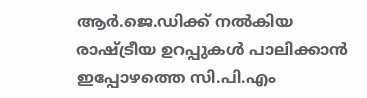ആർ.ജെ.ഡിക്ക് നൽകിയ രാഷ്ട്രീയ ഉറപ്പുകൾ പാലിക്കാൻ ഇപ്പോഴത്തെ സി.പി.എം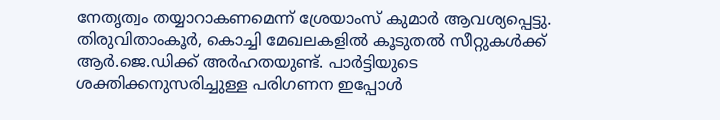നേതൃത്വം തയ്യാറാകണമെന്ന് ശ്രേയാംസ് കുമാർ ആവശ്യപ്പെട്ടു. തിരുവിതാംകൂർ, കൊച്ചി മേഖലകളിൽ കൂടുതൽ സീറ്റുകൾക്ക് ആർ.ജെ.ഡിക്ക് അർഹതയുണ്ട്. പാർട്ടിയുടെ ശക്തിക്കനുസരിച്ചുള്ള പരിഗണന ഇപ്പോൾ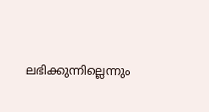ലഭിക്കുന്നില്ലെന്നും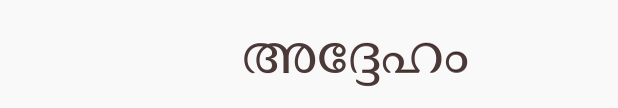അദ്ദേഹം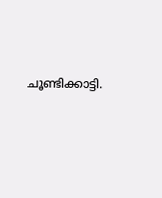ചൂണ്ടിക്കാട്ടി.